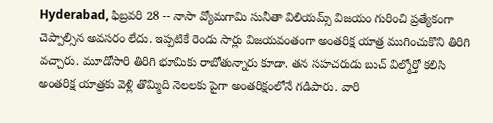Hyderabad, ఫిబ్రవరి 28 -- నాసా వ్యోమగామి సునీతా విలియమ్స్ విజయం గురించి ప్రత్యేకంగా చెప్పాల్సిన అవసరం లేదు. ఇప్పటికే రెండు సార్లు విజయవంతంగా అంతరిక్ష యాత్ర ముగించుకొని తిరిగి వచ్చారు. మూడోసారి తిరిగి భూమికు రాబోతున్నారు కూడా. తన సహచరుడు బుచ్ విల్మోర్తో కలిసి అంతరిక్ష యాత్రకు వెళ్లి తొమ్మిది నెలలకు పైగా అంతరిక్షంలోనే గడిపారు. వారి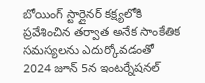బోయింగ్ స్టార్లైనర్ కక్ష్యలోకి ప్రవేశించిన తర్వాత అనేక సాంకేతిక సమస్యలను ఎదుర్కోవడంతో 2024 జూన్ 5న ఇంటర్నేషనల్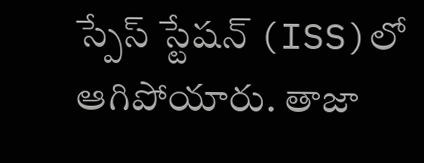స్పేస్ స్టేషన్ (ISS)లో ఆగిపోయారు. తాజా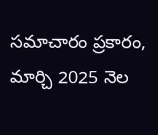సమాచారం ప్రకారం, మార్చి 2025 నెల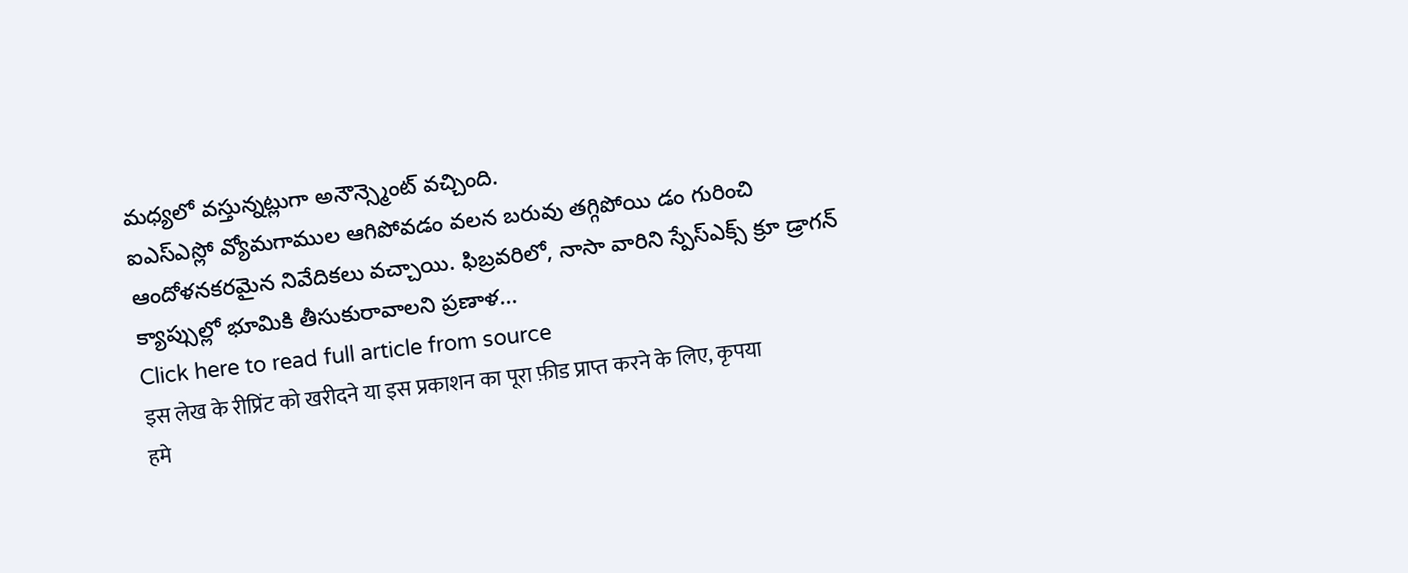మధ్యలో వస్తున్నట్లుగా అనౌన్స్మెంట్ వచ్చింది.
ఐఎస్ఎస్లో వ్యోమగాముల ఆగిపోవడం వలన బరువు తగ్గిపోయి డం గురించి ఆందోళనకరమైన నివేదికలు వచ్చాయి. ఫిబ్రవరిలో, నాసా వారిని స్పేస్ఎక్స్ క్రూ డ్రాగన్ క్యాప్సుల్లో భూమికి తీసుకురావాలని ప్రణాళ...
Click here to read full article from source
इस लेख के रीप्रिंट को खरीदने या इस प्रकाशन का पूरा फ़ीड प्राप्त करने के लिए, कृपया
हमे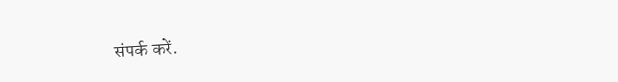संपर्क करें.